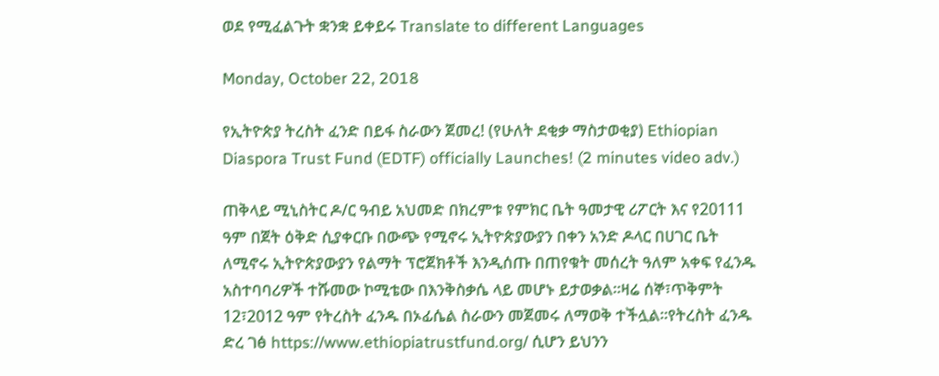ወደ የሚፈልጉት ቋንቋ ይቀይሩ Translate to different Languages

Monday, October 22, 2018

የኢትዮጵያ ትረስት ፈንድ በይፋ ስራውን ጀመረ! (የሁለት ደቂቃ ማስታወቂያ) Ethiopian Diaspora Trust Fund (EDTF) officially Launches! (2 minutes video adv.)

ጠቅላይ ሚኒስትር ዶ/ር ዓብይ አህመድ በክረምቱ የምክር ቤት ዓመታዊ ሪፖርት እና የ20111 ዓም በጀት ዕቅድ ሲያቀርቡ በውጭ የሚኖሩ ኢትዮጵያውያን በቀን አንድ ዶላር በሀገር ቤት ለሚኖሩ ኢትዮጵያውያን የልማት ፕሮጀክቶች እንዲሰጡ በጠየቁት መሰረት ዓለም አቀፍ የፈንዱ አስተባባሪዎች ተሹመው ኮሚቴው በእንቅስቃሴ ላይ መሆኑ ይታወቃል።ዛሬ ሰኞ፣ጥቅምት 12፣2012 ዓም የትረስት ፈንዱ በኦፊሴል ስራውን መጀመሩ ለማወቅ ተችሏል።የትረስት ፈንዱ ድረ ገፅ https://www.ethiopiatrustfund.org/ ሲሆን ይህንን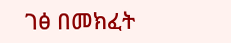ገፅ በመክፈት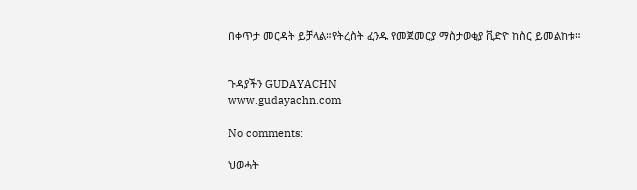በቀጥታ መርዳት ይቻላል።የትረስት ፈንዱ የመጀመርያ ማስታወቂያ ቪድዮ ከስር ይመልከቱ።


ጉዳያችን GUDAYACHN
www.gudayachn.com

No comments:

ህወሓት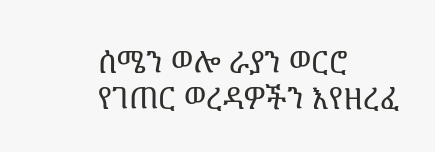ሰሜን ወሎ ራያን ወርሮ የገጠር ወረዳዎችን እየዘረፈ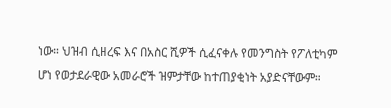ነው። ህዝብ ሲዘረፍ እና በአስር ሺዎች ሲፈናቀሉ የመንግስት የፖለቲካም ሆነ የወታደራዊው አመራሮች ዝምታቸው ከተጠያቂነት አያድናቸውም።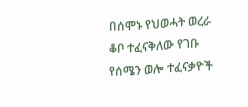በሰሞኑ የህወሓት ወረራ ቆቦ ተፈናቅለው የገቡ የሰሜን ወሎ ተፈናቃዮች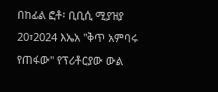በከፊል ፎቶ፡ ቢቢሲ ሚያዝያ 20፣2024 እኤአ ''ቅጥ አምባሩ የጠፋው'' የፕሪቶርያው ውል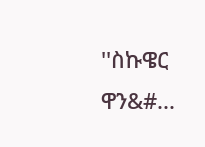''ስኩዌር ዋን&#...